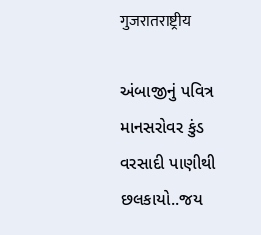गुजरातराष्ट्रीय

અંબાજીનું પવિત્ર માનસરોવર કુંડ વરસાદી પાણીથી છલકાયો..જય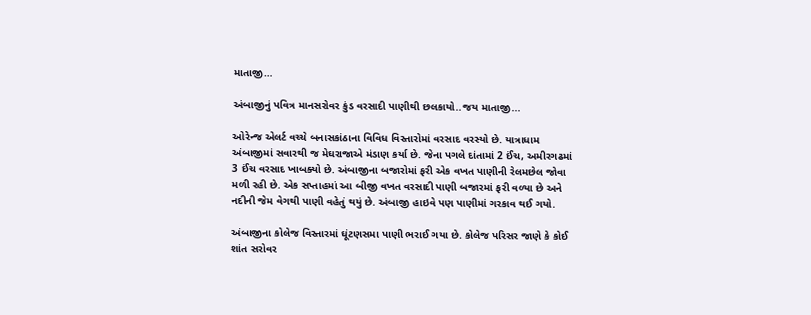માતાજી…

અંબાજીનું પવિત્ર માનસરોવર કુંડ વરસાદી પાણીથી છલકાયો..જય માતાજી...

ઓરેન્જ એલર્ટ વચ્ચે બનાસકાંઠાના વિવિધ વિસ્તારોમાં વરસાદ વરસ્યો છે. યાત્રાધામ અંબાજીમાં સવારથી જ મેઘરાજાએ મંડાણ કર્યા છે. જેના પગલે દાંતામાં 2 ઈંચ, અમીરગઢમાં 3 ઈંચ વરસાદ ખાબક્યો છે. અંબાજીના બજારોમાં ફરી એક વખત પાણીની રેલમછેલ જોવા મળી રહી છે. એક સપ્તાહમાં આ બીજી વખત વરસાદી પાણી બજારમાં ફરી વળ્યા છે અને નદીની જેમ વેગથી પાણી વહેતું થયું છે. અંબાજી હાઇવે પણ પાણીમાં ગરકાવ થઈ ગયો.

અંબાજીના કોલેજ વિસ્તારમાં ઘૂંટણસમા પાણી ભરાઈ ગયા છે. કોલેજ પરિસર જાણે કે કોઈ શાંત સરોવર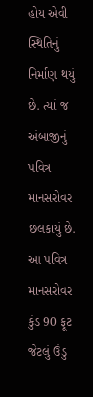હોય એવી સ્થિતિનું નિર્માણ થયું છે. ત્યાં જ અંબાજીનું પવિત્ર માનસરોવર છલકાયું છે. આ પવિત્ર માનસરોવર કુંડ 90 ફૂટ જેટલું ઉંડુ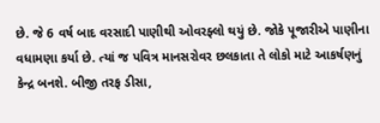છે. જે 6 વર્ષ બાદ વરસાદી પાણીથી ઓવરફ્લો થયું છે. જોકે પૂજારીએ પાણીના વધામણા કર્યા છે. ત્યાં જ પવિત્ર માનસરોવર છલકાતા તે લોકો માટે આકર્ષણનું કેન્દ્ર બનશે. બીજી તરફ ડીસા,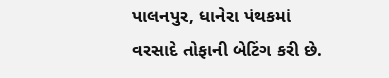પાલનપુર, ધાનેરા પંથકમાં વરસાદે તોફાની બેટિંગ કરી છે.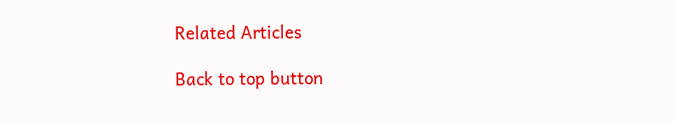Related Articles

Back to top button